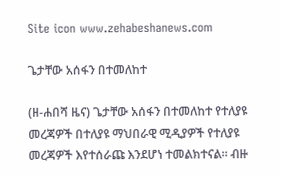Site icon www.zehabeshanews.com

ጌታቸው አሰፋን በተመለከተ

(ዘ-ሐበሻ ዜና) ጌታቸው አሰፋን በተመለከተ የተለያዩ መረጃዎች በተለያዩ ማህበራዊ ሚዲያዎች የተለያዩ መረጃዎች እየተሰራጩ እንደሆነ ተመልክተናል። ብዙ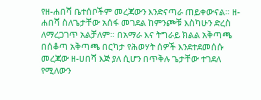የዘ-ሐበሻ ቤተሰቦችም መረጃውን እንድናጣራ ጠይቀውናል። ዘ-ሐበሻ ስለጌታቸው አሰፋ መገደል ከምንጮቹ እስካሁን ድረስ ለማረጋገጥ አልቻለም። በአማራ እና ትግራይ ክልል አቅጣጫ በሰቆጣ አቅጣጫ በርካታ የሕወሃት ሰዎች እንደተደመሰሱ መረጃው ዘ-ሀበሻ እጅ ያለ ሲሆን በጥቅሉ ጌታቸው ተገደለ የሚለውን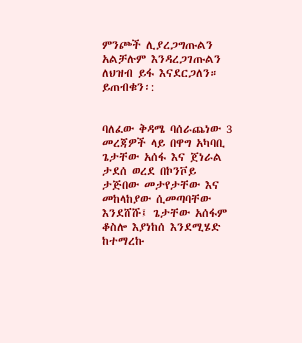ምንጮች ሊያረጋግጡልን አልቻሉም እንዳረጋገጡልን ለህዝብ ይፋ እናደርጋለን። ይጠብቁን፡:


ባለፈው ቅዳሜ ባሰራጨነው 3 መረጃዎች ላይ በዋግ አካባቢ ጌታቸው አሰፋ እና ጀነራል ታደሰ ወረደ በኮንቮይ ታጅበው መታየታቸው እና መከላከያው ሲመጣባቸው እንደሸሹ፤ ጌታቸው አሰፋም ቆስሎ እያነከሰ እንደሚሄድ ከተማረኩ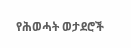የሕወሓት ወታደሮች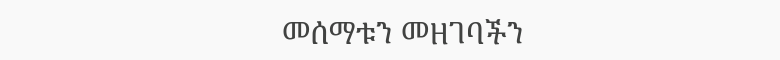መሰማቱን መዘገባችን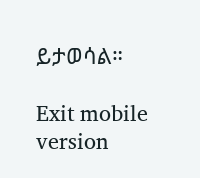ይታወሳል።

Exit mobile version